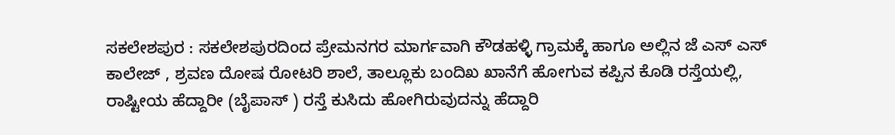ಸಕಲೇಶಪುರ : ಸಕಲೇಶಪುರದಿಂದ ಪ್ರೇಮನಗರ ಮಾರ್ಗವಾಗಿ ಕೌಡಹಳ್ಳಿ ಗ್ರಾಮಕ್ಕೆ ಹಾಗೂ ಅಲ್ಲಿನ ಜೆ ಎಸ್ ಎಸ್ ಕಾಲೇಜ್ , ಶ್ರವಣ ದೋಷ ರೋಟರಿ ಶಾಲೆ, ತಾಲ್ಲೂಕು ಬಂದಿಖ ಖಾನೆಗೆ ಹೋಗುವ ಕಪ್ಪಿನ ಕೊಡಿ ರಸ್ತೆಯಲ್ಲಿ, ರಾಷ್ಟೀಯ ಹೆದ್ದಾರೀ (ಬೈಪಾಸ್ ) ರಸ್ತೆ ಕುಸಿದು ಹೋಗಿರುವುದನ್ನು ಹೆದ್ದಾರಿ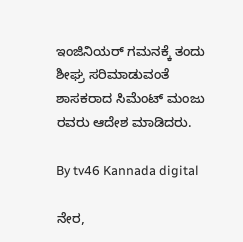ಇಂಜಿನಿಯರ್ ಗಮನಕ್ಕೆ ತಂದು ಶೀಘ್ರ ಸರಿಮಾಡುವಂತೆ ಶಾಸಕರಾದ ಸಿಮೆಂಟ್ ಮಂಜು ರವರು ಆದೇಶ ಮಾಡಿದರು.

By tv46 Kannada digital

ನೇರ,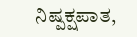ನಿಷ್ಪಕ್ಷಪಾತ,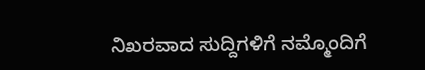ನಿಖರವಾದ ಸುದ್ದಿಗಳಿಗೆ ನಮ್ಮೊಂದಿಗೆ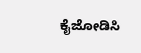ಕೈಜೋಡಿಸಿ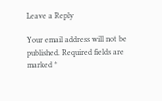Leave a Reply

Your email address will not be published. Required fields are marked *